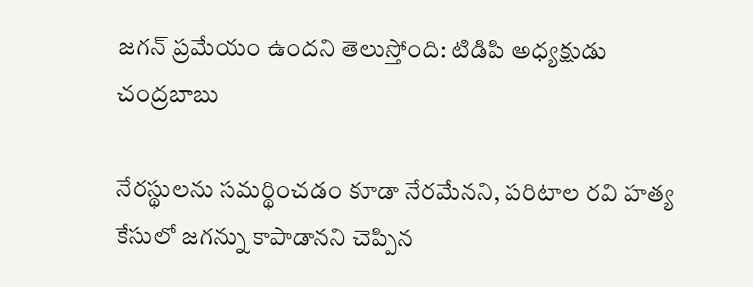జగన్ ప్రమేయం ఉందని తెలుస్తోంది: టిడిపి అధ్యక్షుడు చంద్రబాబు

నేరస్థులను సమర్థించడం కూడా నేరమేనని, పరిటాల రవి హత్య కేసులో జగన్ను కాపాడానని చెప్పిన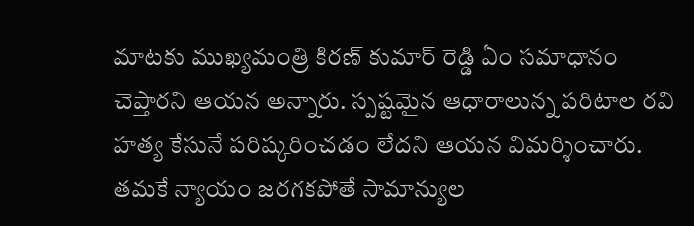మాటకు ముఖ్యమంత్రి కిరణ్ కుమార్ రెడ్డి ఏం సమాధానం చెప్తారని ఆయన అన్నారు. స్పష్టమైన ఆధారాలున్న పరిటాల రవి హత్య కేసునే పరిష్కరించడం లేదని ఆయన విమర్శించారు. తమకే న్యాయం జరగకపోతే సామాన్యుల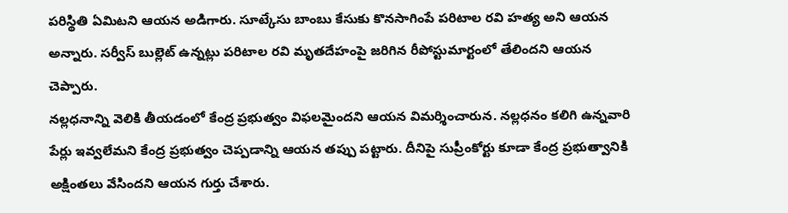పరిస్థితి ఏమిటని ఆయన అడిగారు. సూట్కేసు బాంబు కేసుకు కొనసాగింపే పరిటాల రవి హత్య అని ఆయన అన్నారు. సర్వీస్ బుల్లెట్ ఉన్నట్లు పరిటాల రవి మృతదేహంపై జరిగిన రీపోస్టుమార్టంలో తేలిందని ఆయన చెప్పారు.
నల్లధనాన్ని వెలికి తీయడంలో కేంద్ర ప్రభుత్వం విఫలమైందని ఆయన విమర్శించారున. నల్లధనం కలిగి ఉన్నవారి పేర్లు ఇవ్వలేమని కేంద్ర ప్రభుత్వం చెప్పడాన్ని ఆయన తప్పు పట్టారు. దీనిపై సుప్రీంకోర్టు కూడా కేంద్ర ప్రభుత్వానికి అక్షింతలు వేసిందని ఆయన గుర్తు చేశారు.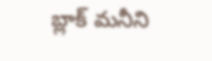బ్లాక్ మనీని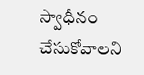స్వాధీనం చేసుకోవాలని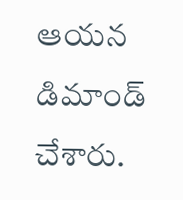ఆయన డిమాండ్ చేశారు.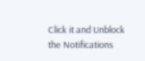Click it and Unblock the Notifications